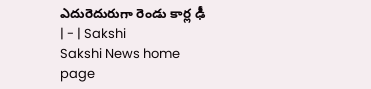ఎదురెదురుగా రెండు కార్ల ఢీ | - | Sakshi
Sakshi News home page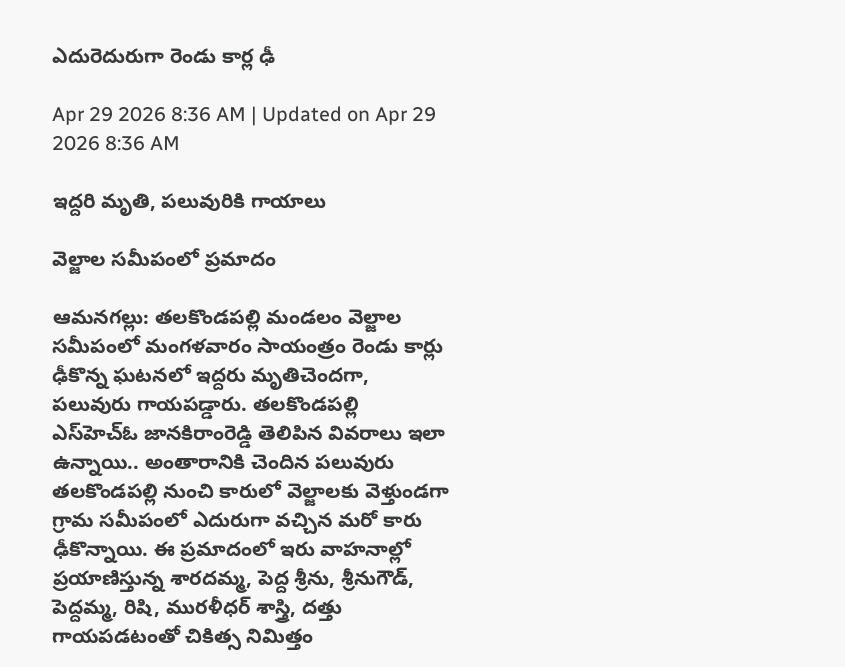ఎదురెదురుగా రెండు కార్ల ఢీ

Apr 29 2026 8:36 AM | Updated on Apr 29 2026 8:36 AM

ఇద్దరి మృతి, పలువురికి గాయాలు

వెల్జాల సమీపంలో ప్రమాదం

ఆమనగల్లు: తలకొండపల్లి మండలం వెల్జాల సమీపంలో మంగళవారం సాయంత్రం రెండు కార్లు ఢీకొన్న ఘటనలో ఇద్దరు మృతిచెందగా, పలువురు గాయపడ్డారు. తలకొండపల్లి ఎస్‌హెచ్‌ఓ జానకిరాంరెడ్డి తెలిపిన వివరాలు ఇలా ఉన్నాయి.. అంతారానికి చెందిన పలువురు తలకొండపల్లి నుంచి కారులో వెల్జాలకు వెళ్తుండగా గ్రామ సమీపంలో ఎదురుగా వచ్చిన మరో కారు ఢీకొన్నాయి. ఈ ప్రమాదంలో ఇరు వాహనాల్లో ప్రయాణిస్తున్న శారదమ్మ, పెద్ద శ్రీను, శ్రీనుగౌడ్‌, పెద్దమ్మ, రిషి, మురళీధర్‌ శాస్త్రి, దత్తు గాయపడటంతో చికిత్స నిమిత్తం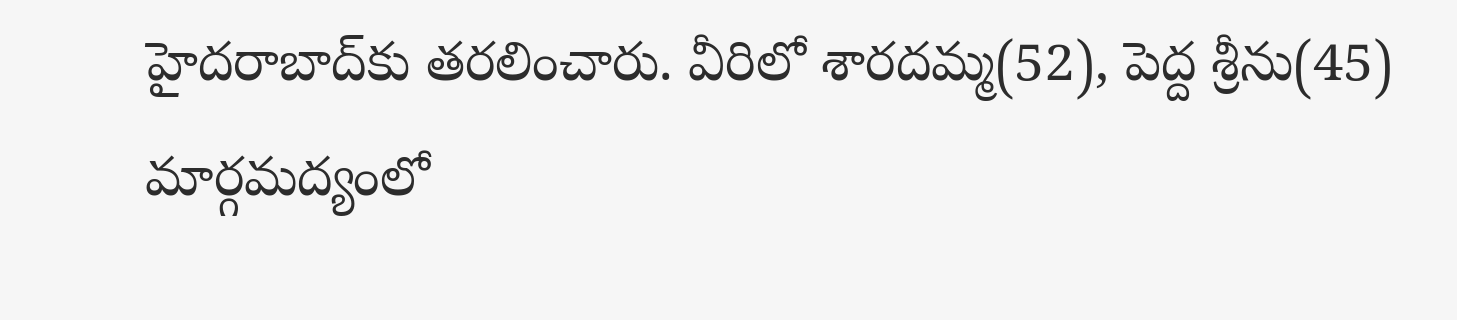హైదరాబాద్‌కు తరలించారు. వీరిలో శారదమ్మ(52), పెద్ద శ్రీను(45) మార్గమద్యంలో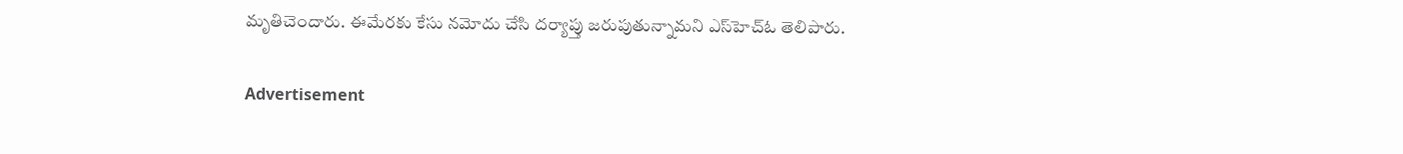మృతిచెందారు. ఈమేరకు కేసు నమోదు చేసి దర్యాప్తు జరుపుతున్నామని ఎస్‌హెచ్‌ఓ తెలిపారు.

Advertisement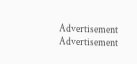Advertisement
Advertisement